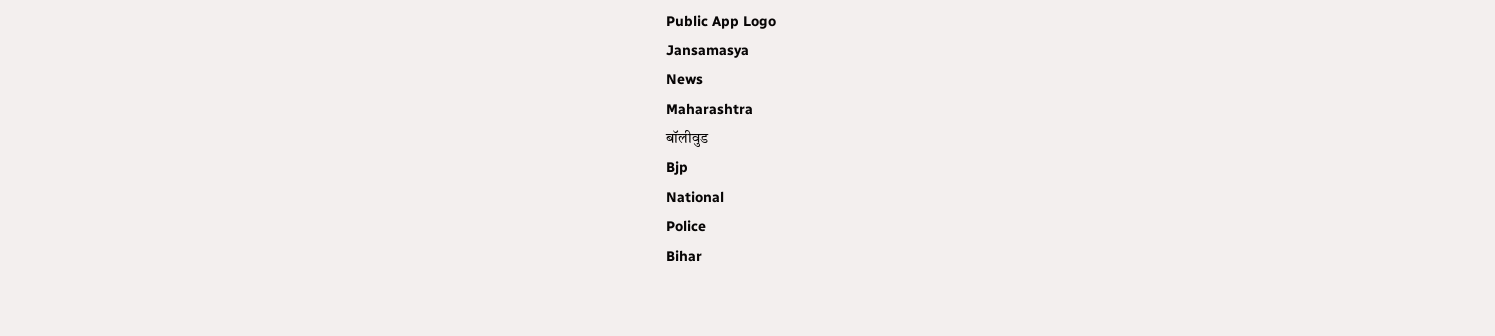Public App Logo
Jansamasya
News
Maharashtra
बॉलीवुड
Bjp
National
Police
Bihar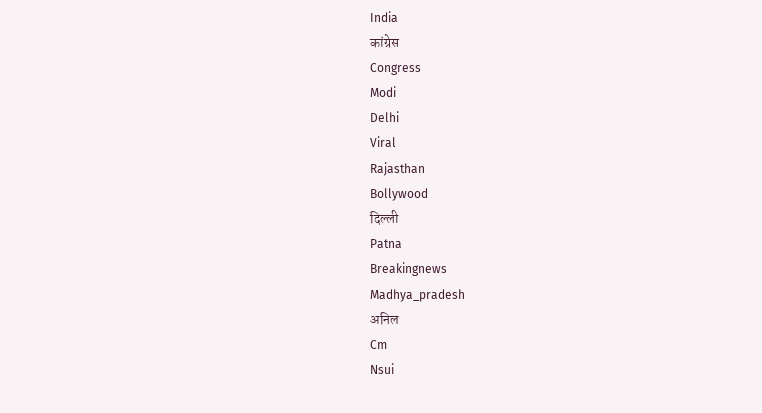India
कांग्रेस
Congress
Modi
Delhi
Viral
Rajasthan
Bollywood
दिल्ली
Patna
Breakingnews
Madhya_pradesh
अनिल
Cm
Nsui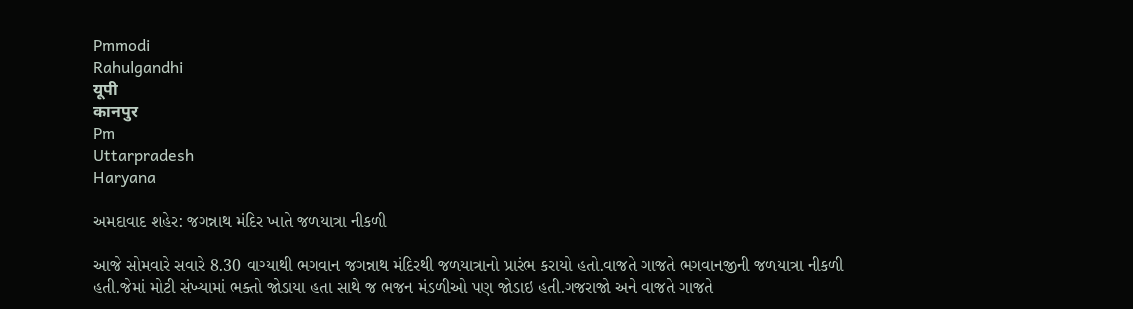Pmmodi
Rahulgandhi
यूपी
कानपुर
Pm
Uttarpradesh
Haryana

અમદાવાદ શહેર: જગન્નાથ મંદિર ખાતે જળયાત્રા નીકળી

આજે સોમવારે સવારે 8.30 વાગ્યાથી ભગવાન જગન્નાથ મંદિરથી જળયાત્રાનો પ્રારંભ કરાયો હતો.વાજતે ગાજતે ભગવાનજીની જળયાત્રા નીકળી હતી.જેમાં મોટી સંખ્યામાં ભક્તો જોડાયા હતા સાથે જ ભજન મંડળીઓ પણ જોડાઇ હતી.ગજરાજો અને વાજતે ગાજતે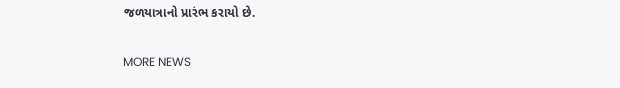જળયાત્રાનો પ્રારંભ કરાયો છે.

MORE NEWS